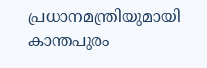പ്രധാനമന്ത്രിയുമായി കാന്തപുരം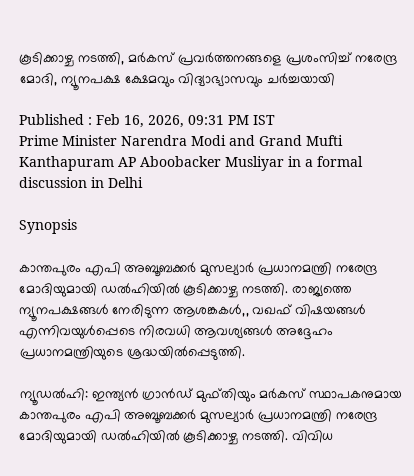കൂടിക്കാഴ്ച നടത്തി, മർകസ് പ്രവർത്തനങ്ങളെ പ്രശംസിച്ച് നരേന്ദ്ര മോദി, ന്യൂനപക്ഷ ക്ഷേമവും വിദ്യാഭ്യാസവും ചർച്ചയായി

Published : Feb 16, 2026, 09:31 PM IST
Prime Minister Narendra Modi and Grand Mufti Kanthapuram AP Aboobacker Musliyar in a formal discussion in Delhi

Synopsis

കാന്തപുരം എപി അബൂബക്കർ മുസല്യാർ പ്രധാനമന്ത്രി നരേന്ദ്ര മോദിയുമായി ഡൽഹിയിൽ കൂടിക്കാഴ്ച നടത്തി. രാജ്യത്തെ ന്യൂനപക്ഷങ്ങൾ നേരിടുന്ന ആശങ്കകൾ,, വഖഫ് വിഷയങ്ങൾ എന്നിവയുൾപ്പെടെ നിരവധി ആവശ്യങ്ങൾ അദ്ദേഹം പ്രധാനമന്ത്രിയുടെ ശ്രദ്ധയിൽപ്പെടുത്തി.

ന്യൂഡൽഹി: ഇന്ത്യൻ ഗ്രാൻഡ് മുഫ്തിയും മർകസ് സ്ഥാപകനുമായ കാന്തപുരം എപി അബൂബക്കർ മുസല്യാർ പ്രധാനമന്ത്രി നരേന്ദ്ര മോദിയുമായി ഡൽഹിയിൽ കൂടിക്കാഴ്ച നടത്തി. വിവിധ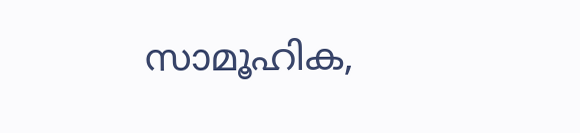സാമൂഹിക,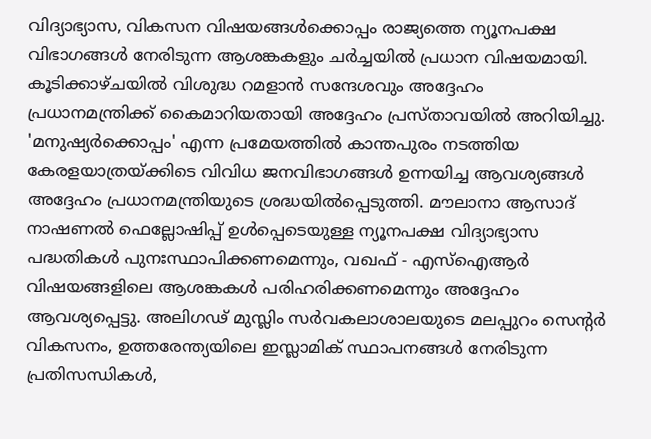വിദ്യാഭ്യാസ, വികസന വിഷയങ്ങൾക്കൊപ്പം രാജ്യത്തെ ന്യൂനപക്ഷ വിഭാഗങ്ങൾ നേരിടുന്ന ആശങ്കകളും ചർച്ചയിൽ പ്രധാന വിഷയമായി. കൂടിക്കാഴ്ചയിൽ വിശുദ്ധ റമളാൻ സന്ദേശവും അദ്ദേഹം പ്രധാനമന്ത്രിക്ക് കൈമാറിയതായി അദ്ദേഹം പ്രസ്താവയിൽ അറിയിച്ചു. 'മനുഷ്യർക്കൊപ്പം' എന്ന പ്രമേയത്തിൽ കാന്തപുരം നടത്തിയ കേരളയാത്രയ്ക്കിടെ വിവിധ ജനവിഭാഗങ്ങൾ ഉന്നയിച്ച ആവശ്യങ്ങൾ അദ്ദേഹം പ്രധാനമന്ത്രിയുടെ ശ്രദ്ധയിൽപ്പെടുത്തി. മൗലാനാ ആസാദ് നാഷണൽ ഫെല്ലോഷിപ്പ് ഉൾപ്പെടെയുള്ള ന്യൂനപക്ഷ വിദ്യാഭ്യാസ പദ്ധതികൾ പുനഃസ്ഥാപിക്കണമെന്നും, വഖഫ് - എസ്ഐആർ വിഷയങ്ങളിലെ ആശങ്കകൾ പരിഹരിക്കണമെന്നും അദ്ദേഹം ആവശ്യപ്പെട്ടു. അലിഗഢ് മുസ്ലിം സർവകലാശാലയുടെ മലപ്പുറം സെന്റർ വികസനം, ഉത്തരേന്ത്യയിലെ ഇസ്ലാമിക് സ്ഥാപനങ്ങൾ നേരിടുന്ന പ്രതിസന്ധികൾ,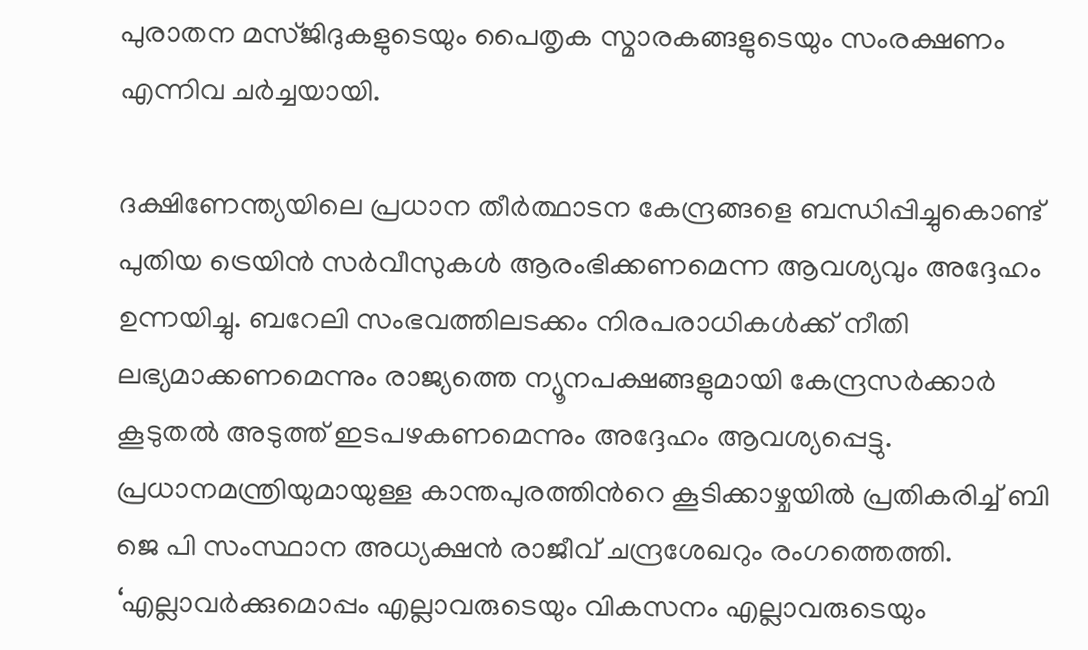പുരാതന മസ്ജിദുകളുടെയും പൈതൃക സ്മാരകങ്ങളുടെയും സംരക്ഷണം എന്നിവ ചർച്ചയായി.

ദക്ഷിണേന്ത്യയിലെ പ്രധാന തീർത്ഥാടന കേന്ദ്രങ്ങളെ ബന്ധിപ്പിച്ചുകൊണ്ട് പുതിയ ട്രെയിൻ സർവീസുകൾ ആരംഭിക്കണമെന്ന ആവശ്യവും അദ്ദേഹം ഉന്നയിച്ചു. ബറേലി സംഭവത്തിലടക്കം നിരപരാധികൾക്ക് നീതി ലഭ്യമാക്കണമെന്നും രാജ്യത്തെ ന്യൂനപക്ഷങ്ങളുമായി കേന്ദ്രസർക്കാർ കൂടുതൽ അടുത്ത് ഇടപഴകണമെന്നും അദ്ദേഹം ആവശ്യപ്പെട്ടു. പ്രധാനമന്ത്രിയുമായുള്ള കാന്തപുരത്തിന്‍റെ കൂടിക്കാഴ്ചയിൽ പ്രതികരിച്ച് ബി ജെ പി സംസ്ഥാന അധ്യക്ഷൻ രാജീവ് ചന്ദ്രശേഖറും രംഗത്തെത്തി. ‘എല്ലാവർക്കുമൊപ്പം എല്ലാവരുടെയും വികസനം എല്ലാവരുടെയും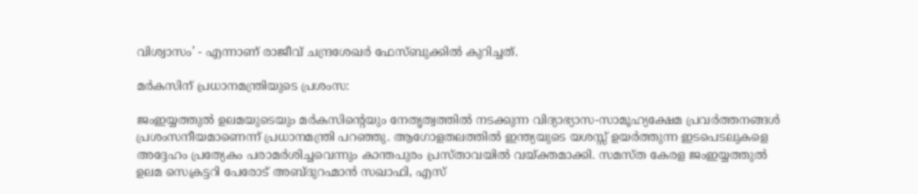വിശ്വാസം’ - എന്നാണ് രാജീവ് ചന്ദ്രശേഖർ ഫേസ്ബുക്കിൽ കുറിച്ചത്.

മർകസിന് പ്രധാനമന്ത്രിയുടെ പ്രശംസ:

ജംഇയ്യത്തുൽ ഉലമയുടെയും മർകസിന്റെയും നേതൃത്വത്തിൽ നടക്കുന്ന വിദ്യാഭ്യാസ-സാമൂഹ്യക്ഷേമ പ്രവർത്തനങ്ങൾ പ്രശംസനീയമാണെന്ന് പ്രധാനമന്ത്രി പറഞ്ഞു. ആഗോളതലത്തിൽ ഇന്ത്യയുടെ യശസ്സ് ഉയർത്തുന്ന ഇടപെടലുകളെ അദ്ദേഹം പ്രത്യേകം പരാമർശിച്ചവെന്നും കാന്തപുരം പ്രസ്താവയിൽ വയ്ക്തമാക്കി. സമസ്ത കേരള ജംഇയ്യത്തുൽ ഉലമ സെക്രട്ടറി പേരോട് അബ്ദുറഹ്മാൻ സഖാഫി, എസ്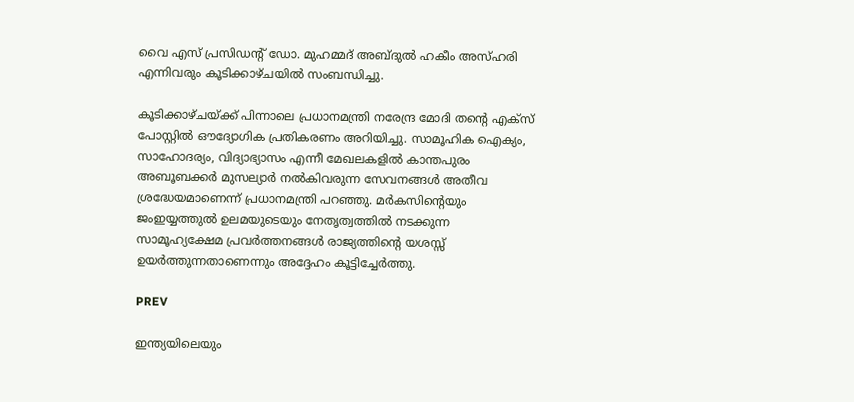വൈ എസ് പ്രസിഡന്റ് ഡോ. മുഹമ്മദ് അബ്ദുൽ ഹകീം അസ്ഹരി എന്നിവരും കൂടിക്കാഴ്ചയിൽ സംബന്ധിച്ചു.

കൂടിക്കാഴ്ചയ്ക്ക് പിന്നാലെ പ്രധാനമന്ത്രി നരേന്ദ്ര മോദി തന്റെ എക്സ് പോസ്റ്റിൽ ഔദ്യോഗിക പ്രതികരണം അറിയിച്ചു. സാമൂഹിക ഐക്യം, സാഹോദര്യം, വിദ്യാഭ്യാസം എന്നീ മേഖലകളിൽ കാന്തപുരം അബൂബക്കർ മുസല്യാർ നൽകിവരുന്ന സേവനങ്ങൾ അതീവ ശ്രദ്ധേയമാണെന്ന് പ്രധാനമന്ത്രി പറഞ്ഞു. മർകസിന്റെയും ജംഇയ്യത്തുൽ ഉലമയുടെയും നേതൃത്വത്തിൽ നടക്കുന്ന സാമൂഹ്യക്ഷേമ പ്രവർത്തനങ്ങൾ രാജ്യത്തിന്റെ യശസ്സ് ഉയർത്തുന്നതാണെന്നും അദ്ദേഹം കൂട്ടിച്ചേർത്തു.

PREV

ഇന്ത്യയിലെയും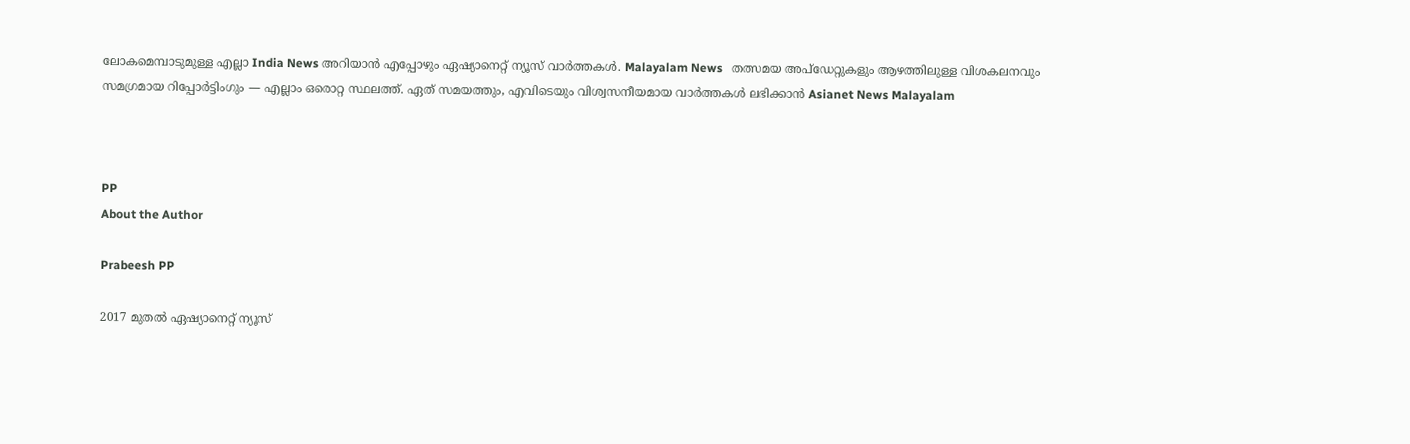ലോകമെമ്പാടുമുള്ള എല്ലാ India News അറിയാൻ എപ്പോഴും ഏഷ്യാനെറ്റ് ന്യൂസ് വാർത്തകൾ. Malayalam News   തത്സമയ അപ്‌ഡേറ്റുകളും ആഴത്തിലുള്ള വിശകലനവും സമഗ്രമായ റിപ്പോർട്ടിംഗും — എല്ലാം ഒരൊറ്റ സ്ഥലത്ത്. ഏത് സമയത്തും, എവിടെയും വിശ്വസനീയമായ വാർത്തകൾ ലഭിക്കാൻ Asianet News Malayalam



PP
About the Author

Prabeesh PP

2017 മുതല്‍ ഏഷ്യാനെറ്റ് ന്യൂസ്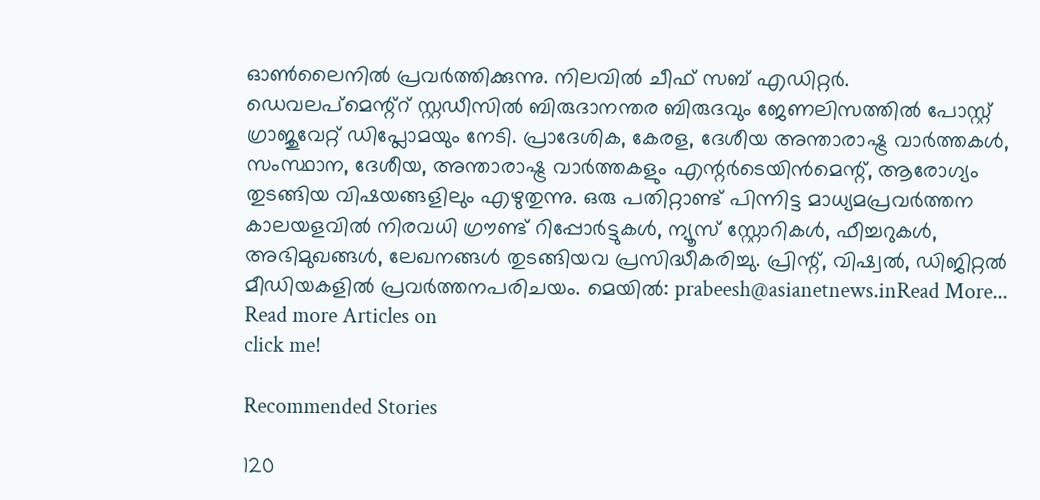ഓണ്‍ലൈനില്‍ പ്രവര്‍ത്തിക്കുന്നു. നിലവില്‍ ചീഫ് സബ് എഡിറ്റര്‍. ഡെവലപ്മെന്റ്റ് സ്റ്റഡീസിൽ ബിരുദാനന്തര ബിരുദവും ജേണലിസത്തില്‍ പോസ്റ്റ് ഗ്രാജുവേറ്റ് ഡിപ്ലോമയും നേടി. പ്രാദേശിക, കേരള, ദേശീയ അന്താരാഷ്ട്ര വാർത്തകൾ, സംസ്ഥാന, ദേശീയ, അന്താരാഷ്ട്ര വാര്‍ത്തകളും എന്റര്‍ടെയിന്‍മെന്റ്, ആരോഗ്യം തുടങ്ങിയ വിഷയങ്ങളിലും എഴുതുന്നു. ഒരു പതിറ്റാണ്ട് പിന്നിട്ട മാധ്യമപ്രവര്‍ത്തന കാലയളവില്‍ നിരവധി ഗ്രൗണ്ട് റിപ്പോര്‍ട്ടുകള്‍, ന്യൂസ് സ്റ്റോറികള്‍, ഫീച്ചറുകള്‍, അഭിമുഖങ്ങള്‍, ലേഖനങ്ങള്‍ തുടങ്ങിയവ പ്രസിദ്ധീകരിച്ചു. പ്രിന്റ്, വിഷ്വല്‍, ഡിജിറ്റല്‍ മീഡിയകളില്‍ പ്രവര്‍ത്തനപരിചയം. മെയില്‍: prabeesh@asianetnews.inRead More...
Read more Articles on
click me!

Recommended Stories

120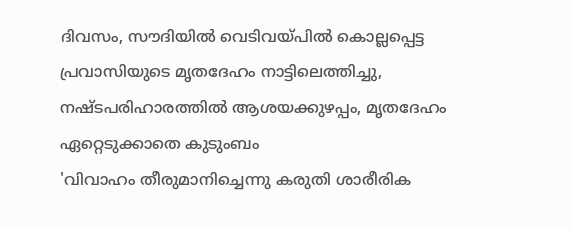ദിവസം, സൗദിയിൽ വെടിവയ്പിൽ കൊല്ലപ്പെട്ട പ്രവാസിയുടെ മൃതദേഹം നാട്ടിലെത്തിച്ചു, നഷ്ടപരിഹാരത്തിൽ ആശയക്കുഴപ്പം, മൃതദേഹം ഏറ്റെടുക്കാതെ കുടുംബം
'വിവാഹം തീരുമാനിച്ചെന്നു കരുതി ശാരീരിക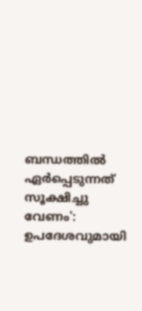ബന്ധത്തിൽ ഏർപ്പെടുന്നത് സൂക്ഷിച്ചു വേണം': ഉപദേശവുമായി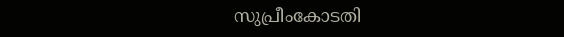സുപ്രീംകോടതി